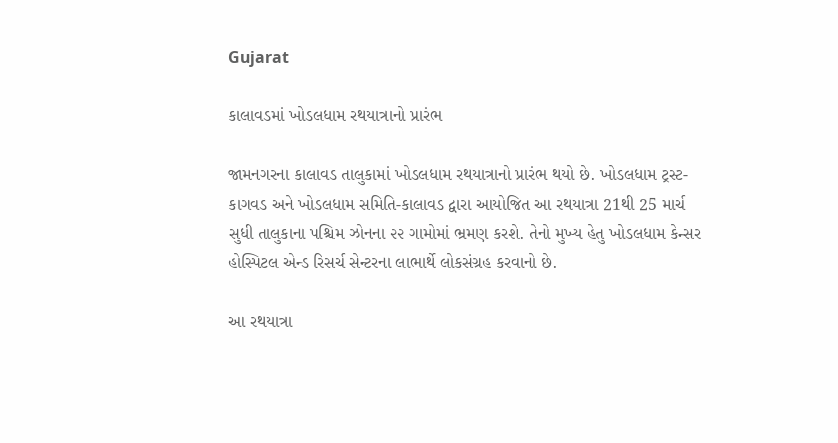Gujarat

કાલાવડમાં ખોડલધામ રથયાત્રાનો પ્રારંભ

જામનગરના કાલાવડ તાલુકામાં ખોડલધામ રથયાત્રાનો પ્રારંભ થયો છે. ખોડલધામ ટ્રસ્ટ-કાગવડ અને ખોડલધામ સમિતિ-કાલાવડ દ્વારા આયોજિત આ રથયાત્રા 21થી 25 માર્ચ સુધી તાલુકાના પશ્ચિમ ઝોનના ૨૨ ગામોમાં ભ્રમણ કરશે. તેનો મુખ્ય હેતુ ખોડલધામ કેન્સર હોસ્પિટલ એન્ડ રિસર્ચ સેન્ટરના લાભાર્થે લોકસંગ્રહ કરવાનો છે.

આ રથયાત્રા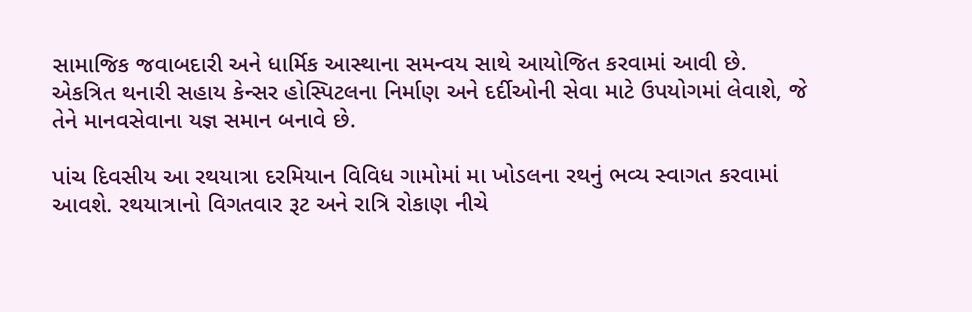સામાજિક જવાબદારી અને ધાર્મિક આસ્થાના સમન્વય સાથે આયોજિત કરવામાં આવી છે. એકત્રિત થનારી સહાય કેન્સર હોસ્પિટલના નિર્માણ અને દર્દીઓની સેવા માટે ઉપયોગમાં લેવાશે, જે તેને માનવસેવાના યજ્ઞ સમાન બનાવે છે.

પાંચ દિવસીય આ રથયાત્રા દરમિયાન વિવિધ ગામોમાં મા ખોડલના રથનું ભવ્ય સ્વાગત કરવામાં આવશે. રથયાત્રાનો વિગતવાર રૂટ અને રાત્રિ રોકાણ નીચે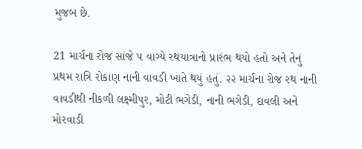મુજબ છે.

21 માર્ચના રોજ સાંજે ૫ વાગ્યે રથયાત્રાનો પ્રારંભ થયો હતો અને તેનું પ્રથમ રાત્રિ રોકાણ નાની વાવડી ખાતે થયું હતું. ૨૨ માર્ચના રોજ રથ નાની વાવડીથી નીકળી લક્ષ્મીપુર, મોટી ભગેડી, નાની ભગેડી, દાવલી અને મોરવાડી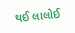થઈ લાલોઈ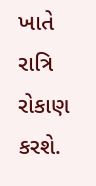ખાતે રાત્રિ રોકાણ કરશે.